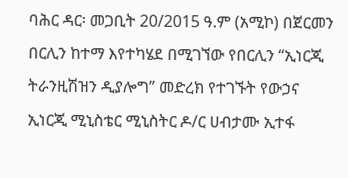ባሕር ዳር፡ መጋቢት 20/2015 ዓ.ም (አሚኮ) በጀርመን በርሊን ከተማ እየተካሄደ በሚገኘው የበርሊን “ኢነርጂ ትራንዚሽዝን ዲያሎግ” መድረክ የተገኙት የውኃና ኢነርጂ ሚኒስቴር ሚኒስትር ዶ/ር ሀብታሙ ኢተፋ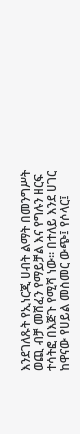እንደገለጹት የኢነርጂ ሀብት ልማት በመንግሥት ወጪ ብቻ መሸፈን የማይቻል እና የግሉን ዘርፍ ተሳትፎ በእጅጉ የሚሻ ነው፡፡ በተለይ እንደ ሀገር ከዋናው የሀይል መስመር ውጭ፤ የሶላር፤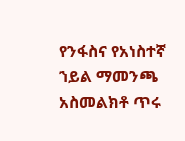የንፋስና የአነስተኛ ኀይል ማመንጫ አስመልክቶ ጥሩ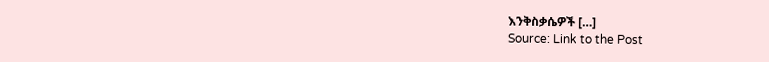እንቅስቃሴዎች […]
Source: Link to the Post